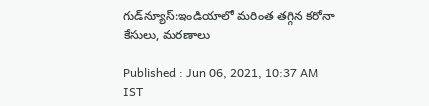గుడ్‌న్యూస్:ఇండియాలో మరింత తగ్గిన కరోనా కేసులు, మరణాలు

Published : Jun 06, 2021, 10:37 AM IST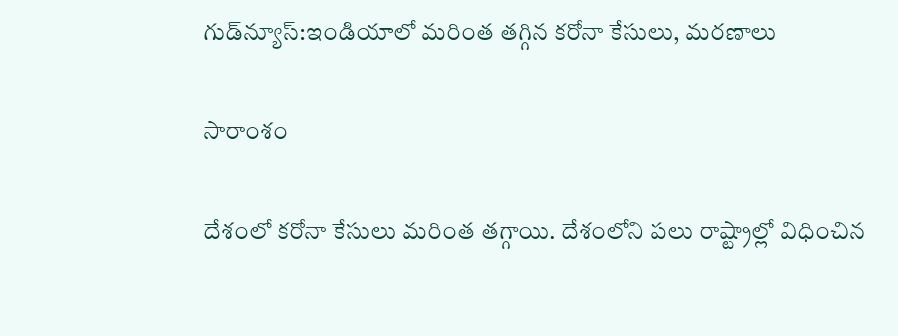గుడ్‌న్యూస్:ఇండియాలో మరింత తగ్గిన కరోనా కేసులు, మరణాలు

సారాంశం

దేశంలో కరోనా కేసులు మరింత తగ్గాయి. దేశంలోని పలు రాష్ట్రాల్లో విధించిన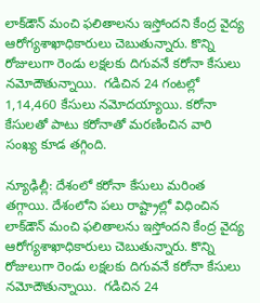లాక్‌డౌన్ మంచి ఫలితాలను ఇస్తోందని కేంద్ర వైద్య ఆరోగ్యశాఖాధికారులు చెబుతున్నారు. కొన్ని రోజులుగా రెండు లక్షలకు దిగువనే కరోనా కేసులు నమోదౌతున్నాయి.  గడిచిన 24 గంటల్లో 1,14,460 కేసులు నమోదయ్యాయి. కరోనా కేసులతో పాటు కరోనాతో మరణించిన వారి సంఖ్య కూడ తగ్గింది.

న్యూఢిల్లీ: దేశంలో కరోనా కేసులు మరింత తగ్గాయి. దేశంలోని పలు రాష్ట్రాల్లో విధించిన లాక్‌డౌన్ మంచి ఫలితాలను ఇస్తోందని కేంద్ర వైద్య ఆరోగ్యశాఖాధికారులు చెబుతున్నారు. కొన్ని రోజులుగా రెండు లక్షలకు దిగువనే కరోనా కేసులు నమోదౌతున్నాయి.  గడిచిన 24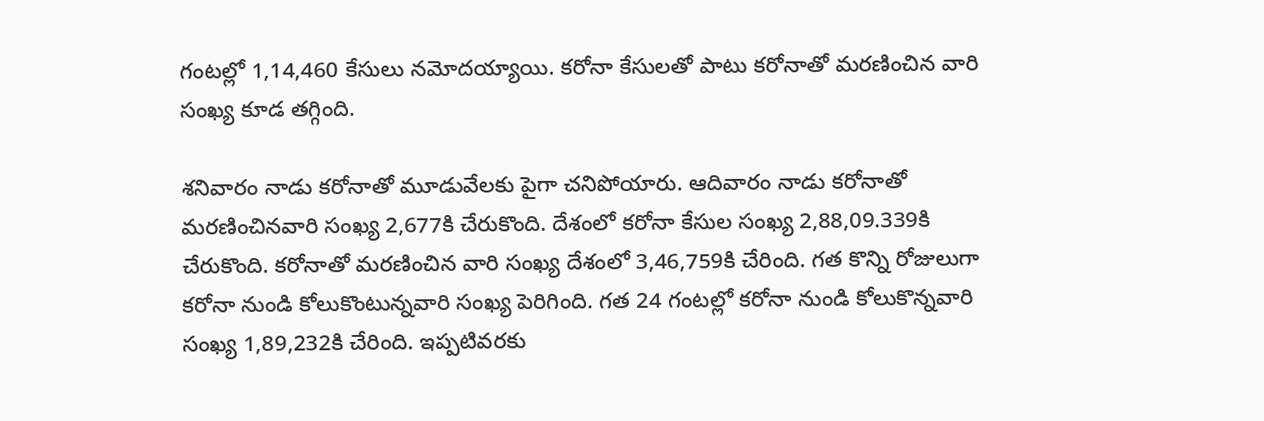గంటల్లో 1,14,460 కేసులు నమోదయ్యాయి. కరోనా కేసులతో పాటు కరోనాతో మరణించిన వారి సంఖ్య కూడ తగ్గింది.

శనివారం నాడు కరోనాతో మూడువేలకు పైగా చనిపోయారు. ఆదివారం నాడు కరోనాతో మరణించినవారి సంఖ్య 2,677కి చేరుకొంది. దేశంలో కరోనా కేసుల సంఖ్య 2,88,09.339కి చేరుకొంది. కరోనాతో మరణించిన వారి సంఖ్య దేశంలో 3,46,759కి చేరింది. గత కొన్ని రోజులుగా కరోనా నుండి కోలుకొంటున్నవారి సంఖ్య పెరిగింది. గత 24 గంటల్లో కరోనా నుండి కోలుకొన్నవారి సంఖ్య 1,89,232కి చేరింది. ఇప్పటివరకు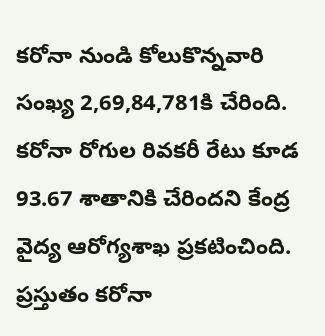కరోనా నుండి కోలుకొన్నవారి సంఖ్య 2,69,84,781కి చేరింది. కరోనా రోగుల రివకరీ రేటు కూడ 93.67 శాతానికి చేరిందని కేంద్ర వైద్య ఆరోగ్యశాఖ ప్రకటించింది. ప్రస్తుతం కరోనా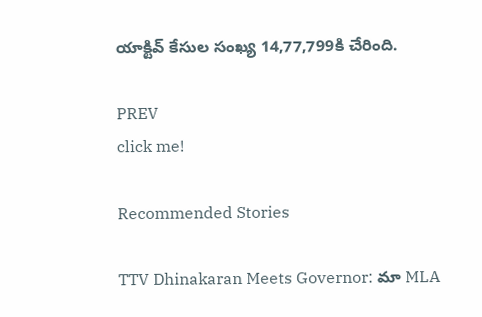యాక్టివ్ కేసుల సంఖ్య 14,77,799కి చేరింది.

PREV
click me!

Recommended Stories

TTV Dhinakaran Meets Governor: మా MLA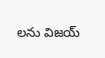లను విజయ్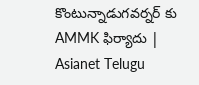కొంటున్నాడుగవర్నర్ కు AMMK ఫిర్యాదు | Asianet Telugu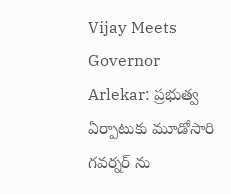Vijay Meets Governor Arlekar: ప్రభుత్వ ఏర్పాటుకు మూడోసారి గవర్నర్ ను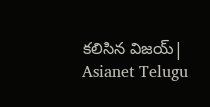కలిసిన విజయ్| Asianet Telugu